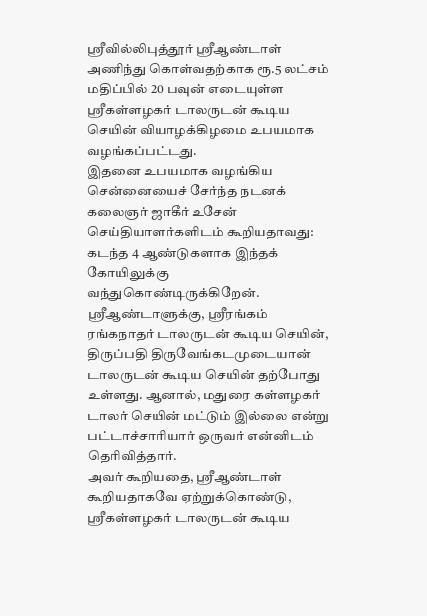ஸ்ரீவில்லிபுத்தூர் ஸ்ரீஆண்டாள் அணிந்து கொள்வதற்காக ரூ.5 லட்சம் மதிப்பில் 20 பவுன் எடையுள்ள ஸ்ரீகள்ளழகர் டாலருடன் கூடிய செயின் வியாழக்கிழமை உபயமாக வழங்கப்பட்டது.
இதனை உபயமாக வழங்கிய சென்னையைச் சேர்ந்த நடனக் கலைஞர் ஜாகீர் உசேன் செய்தியாளர்களிடம் கூறியதாவது: கடந்த 4 ஆண்டுகளாக இந்தக் கோயிலுக்கு வந்துகொண்டிருக்கிறேன். ஸ்ரீஆண்டாளுக்கு, ஸ்ரீரங்கம் ரங்கநாதர் டாலருடன் கூடிய செயின், திருப்பதி திருவேங்கடமுடையான் டாலருடன் கூடிய செயின் தற்போது உள்ளது. ஆனால், மதுரை கள்ளழகர் டாலர் செயின் மட்டும் இல்லை என்று பட்டாச்சாரியார் ஒருவர் என்னிடம் தெரிவித்தார்.
அவர் கூறியதை, ஸ்ரீஆண்டாள் கூறியதாகவே ஏற்றுக்கொண்டு, ஸ்ரீகள்ளழகர் டாலருடன் கூடிய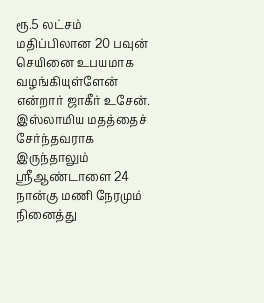ரூ.5 லட்சம் மதிப்பிலான 20 பவுன் செயினை உபயமாக வழங்கியுள்ளேன் என்றார் ஜாகீர் உசேன். இஸ்லாமிய மதத்தைச் சேர்ந்தவராக இருந்தாலும் ஸ்ரீஆண்டாளை 24 நான்கு மணி நேரமும் நினைத்து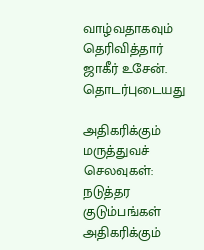வாழ்வதாகவும் தெரிவித்தார் ஜாகீர் உசேன்.
தொடர்புடையது

அதிகரிக்கும் மருத்துவச் செலவுகள்: நடுத்தர குடும்பங்கள் அதிகரிக்கும்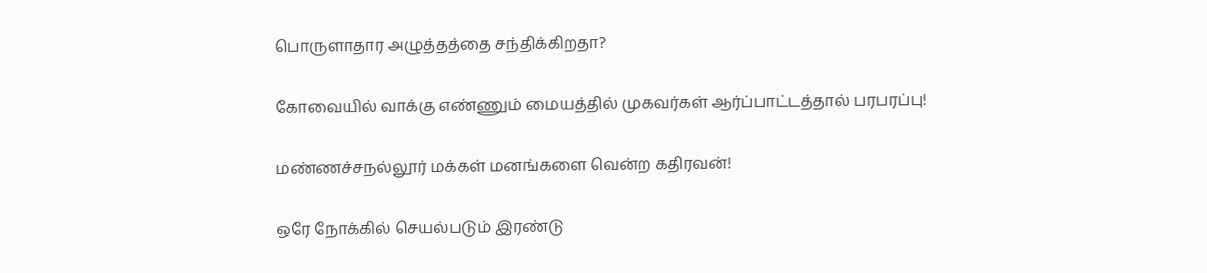பொருளாதார அழுத்தத்தை சந்திக்கிறதா?

கோவையில் வாக்கு எண்ணும் மையத்தில் முகவர்கள் ஆர்ப்பாட்டத்தால் பரபரப்பு!

மண்ணச்சநல்லூர் மக்கள் மனங்களை வென்ற கதிரவன்!

ஒரே நோக்கில் செயல்படும் இரண்டு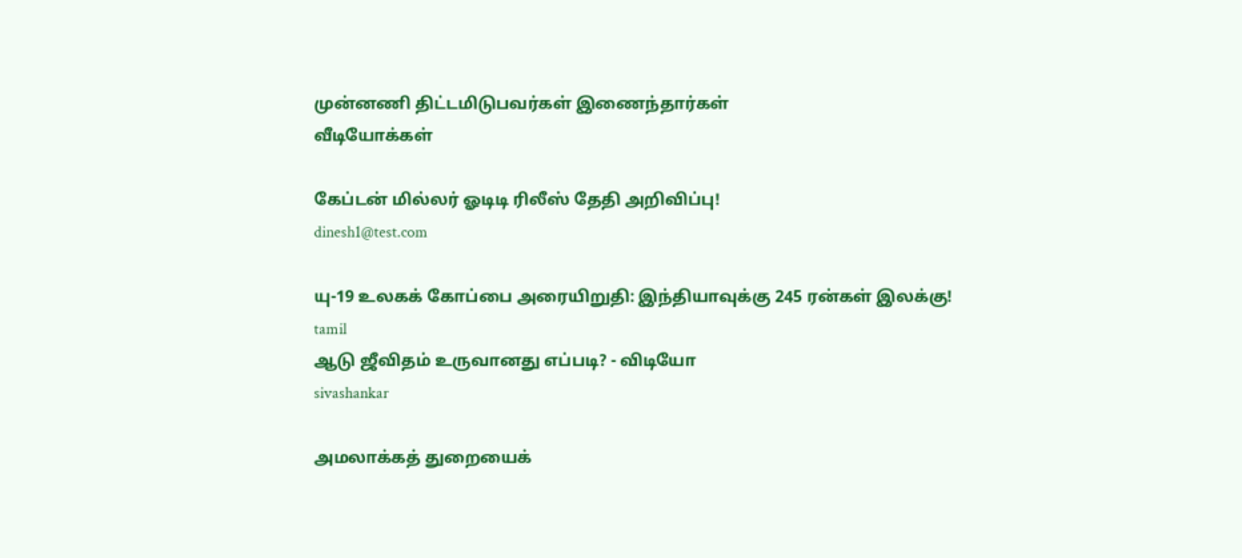முன்னணி திட்டமிடுபவர்கள் இணைந்தார்கள்
வீடியோக்கள்

கேப்டன் மில்லர் ஓடிடி ரிலீஸ் தேதி அறிவிப்பு!
dinesh1@test.com

யு-19 உலகக் கோப்பை அரையிறுதி: இந்தியாவுக்கு 245 ரன்கள் இலக்கு!
tamil
ஆடு ஜீவிதம் உருவானது எப்படி? - விடியோ
sivashankar

அமலாக்கத் துறையைக்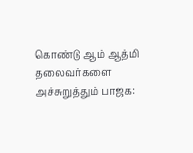கொண்டு ஆம் ஆத்மி தலைவர்களை அச்சுறுத்தும் பாஜக: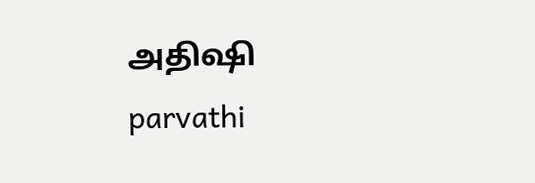அதிஷி
parvathi